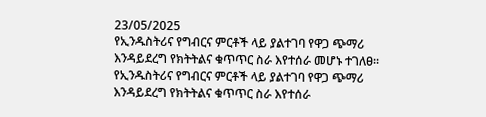23/05/2025
የኢንዱስትሪና የግብርና ምርቶች ላይ ያልተገባ የዋጋ ጭማሪ እንዳይደረግ የክትትልና ቁጥጥር ስራ እየተሰራ መሆኑ ተገለፀ።
የኢንዱስትሪና የግብርና ምርቶች ላይ ያልተገባ የዋጋ ጭማሪ እንዳይደረግ የክትትልና ቁጥጥር ስራ እየተሰራ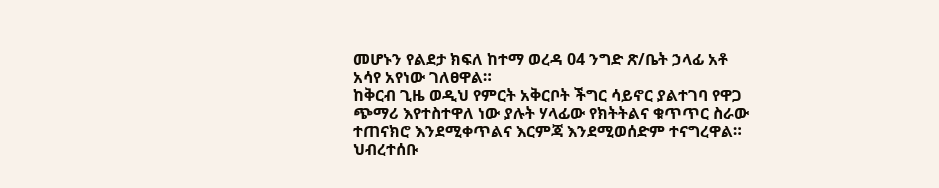መሆኑን የልደታ ክፍለ ከተማ ወረዳ 04 ንግድ ጽ/ቤት ኃላፊ አቶ አሳየ አየነው ገለፀዋል።
ከቅርብ ጊዜ ወዲህ የምርት አቅርቦት ችግር ሳይኖር ያልተገባ የዋጋ ጭማሪ እየተስተዋለ ነው ያሉት ሃላፊው የክትትልና ቁጥጥር ስራው ተጠናክሮ እንደሚቀጥልና እርምጃ እንደሚወሰድም ተናግረዋል።
ህብረተሰቡ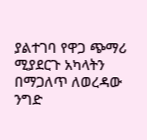ያልተገባ የዋጋ ጭማሪ ሚያደርጉ አካላትን በማጋለጥ ለወረዳው ንግድ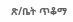ጽ/ቤት ጥቆማ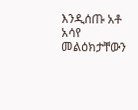እንዲሰጡ አቶ አሳየ መልዕክታቸውን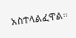አስተላልፈዋል።